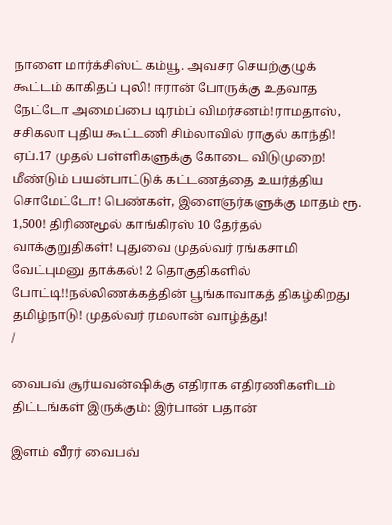நாளை மார்க்சிஸ்ட் கம்யூ. அவசர செயற்குழுக் கூட்டம் காகிதப் புலி! ஈரான் போருக்கு உதவாத நேட்டோ அமைப்பை டிரம்ப் விமர்சனம்!ராமதாஸ், சசிகலா புதிய கூட்டணி சிம்லாவில் ராகுல் காந்தி! ஏப்.17 முதல் பள்ளிகளுக்கு கோடை விடுமுறை! மீண்டும் பயன்பாட்டுக் கட்டணத்தை உயர்த்திய சொமேட்டோ! பெண்கள், இளைஞர்களுக்கு மாதம் ரூ. 1,500! திரிணமூல் காங்கிரஸ் 10 தேர்தல் வாக்குறுதிகள்! புதுவை முதல்வர் ரங்கசாமி வேட்புமனு தாக்கல்! 2 தொகுதிகளில் போட்டி!!நல்லிணக்கத்தின் பூங்காவாகத் திகழ்கிறது தமிழ்நாடு! முதல்வர் ரமலான் வாழ்த்து!
/

வைபவ் சூர்யவன்ஷிக்கு எதிராக எதிரணிகளிடம் திட்டங்கள் இருக்கும்: இர்பான் பதான்

இளம் வீரர் வைபவ்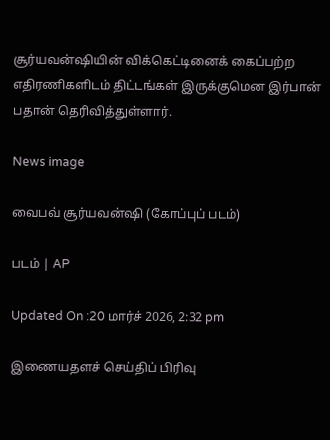சூர்யவன்ஷியின் விக்கெட்டினைக் கைப்பற்ற எதிரணிகளிடம் திட்டங்கள் இருக்குமென இர்பான் பதான் தெரிவித்துள்ளார்.

News image

வைபவ் சூர்யவன்ஷி (கோப்புப் படம்)

படம் | AP

Updated On :20 மார்ச் 2026, 2:32 pm

இணையதளச் செய்திப் பிரிவு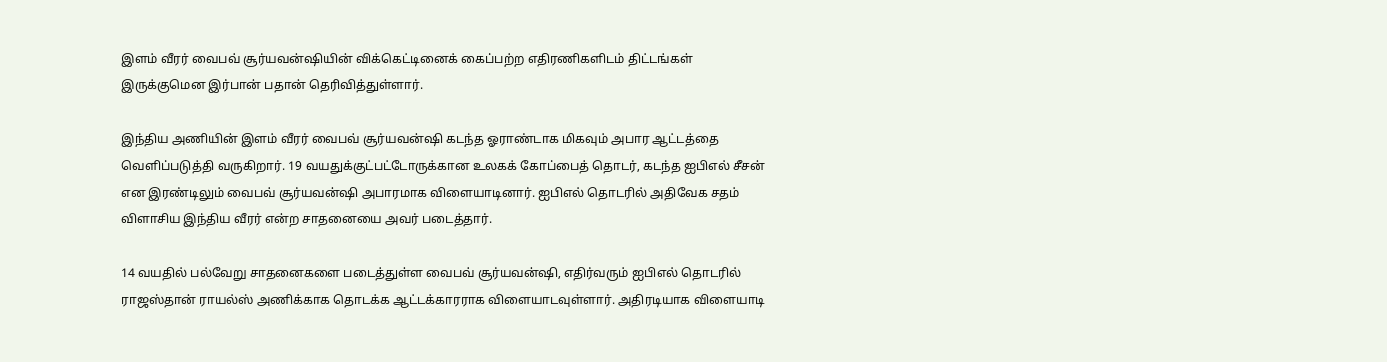இளம் வீரர் வைபவ் சூர்யவன்ஷியின் விக்கெட்டினைக் கைப்பற்ற எதிரணிகளிடம் திட்டங்கள் இருக்குமென இர்பான் பதான் தெரிவித்துள்ளார்.

இந்திய அணியின் இளம் வீரர் வைபவ் சூர்யவன்ஷி கடந்த ஓராண்டாக மிகவும் அபார ஆட்டத்தை வெளிப்படுத்தி வருகிறார். 19 வயதுக்குட்பட்டோருக்கான உலகக் கோப்பைத் தொடர், கடந்த ஐபிஎல் சீசன் என இரண்டிலும் வைபவ் சூர்யவன்ஷி அபாரமாக விளையாடினார். ஐபிஎல் தொடரில் அதிவேக சதம் விளாசிய இந்திய வீரர் என்ற சாதனையை அவர் படைத்தார்.

14 வயதில் பல்வேறு சாதனைகளை படைத்துள்ள வைபவ் சூர்யவன்ஷி, எதிர்வரும் ஐபிஎல் தொடரில் ராஜஸ்தான் ராயல்ஸ் அணிக்காக தொடக்க ஆட்டக்காரராக விளையாடவுள்ளார். அதிரடியாக விளையாடி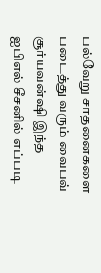பல்வேறு சாதனைகளை படைத்து வரும் வைபவ் சூர்யவன்ஷி இந்த ஐபிஎல் சீசனில் எப்படி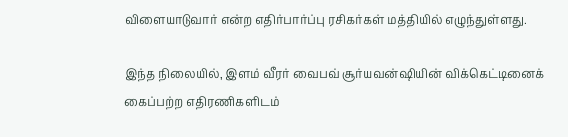விளையாடுவார் என்ற எதிர்பார்ப்பு ரசிகர்கள் மத்தியில் எழுந்துள்ளது.

இந்த நிலையில், இளம் வீரர் வைபவ் சூர்யவன்ஷியின் விக்கெட்டினைக் கைப்பற்ற எதிரணிகளிடம்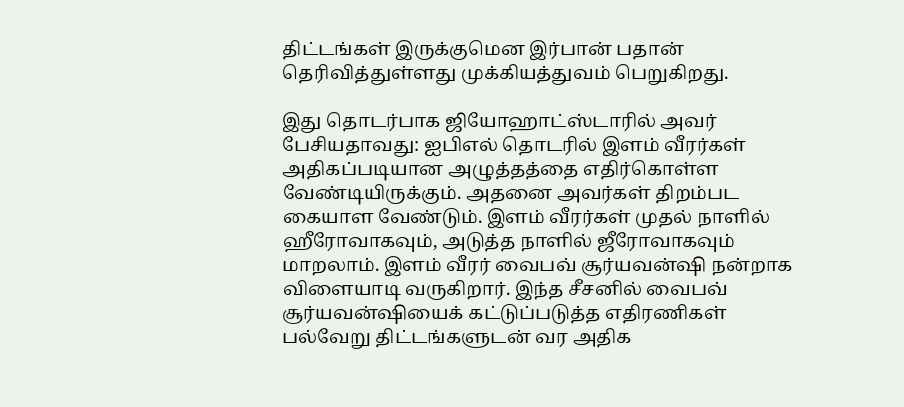திட்டங்கள் இருக்குமென இர்பான் பதான் தெரிவித்துள்ளது முக்கியத்துவம் பெறுகிறது.

இது தொடர்பாக ஜியோஹாட்ஸ்டாரில் அவர் பேசியதாவது: ஐபிஎல் தொடரில் இளம் வீரர்கள் அதிகப்படியான அழுத்தத்தை எதிர்கொள்ள வேண்டியிருக்கும். அதனை அவர்கள் திறம்பட கையாள வேண்டும். இளம் வீரர்கள் முதல் நாளில் ஹீரோவாகவும், அடுத்த நாளில் ஜீரோவாகவும் மாறலாம். இளம் வீரர் வைபவ் சூர்யவன்ஷி நன்றாக விளையாடி வருகிறார். இந்த சீசனில் வைபவ் சூர்யவன்ஷியைக் கட்டுப்படுத்த எதிரணிகள் பல்வேறு திட்டங்களுடன் வர அதிக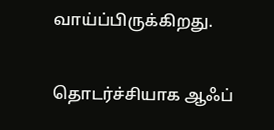வாய்ப்பிருக்கிறது.

தொடர்ச்சியாக ஆஃப்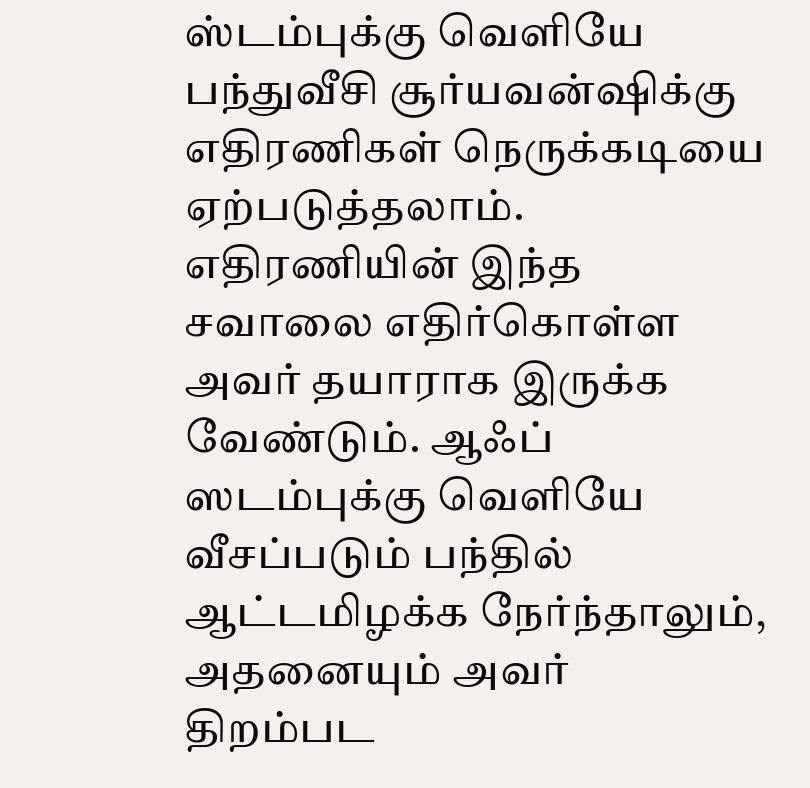ஸ்டம்புக்கு வெளியே பந்துவீசி சூர்யவன்ஷிக்கு எதிரணிகள் நெருக்கடியை ஏற்படுத்தலாம். எதிரணியின் இந்த சவாலை எதிர்கொள்ள அவர் தயாராக இருக்க வேண்டும். ஆஃப் ஸடம்புக்கு வெளியே வீசப்படும் பந்தில் ஆட்டமிழக்க நேர்ந்தாலும், அதனையும் அவர் திறம்பட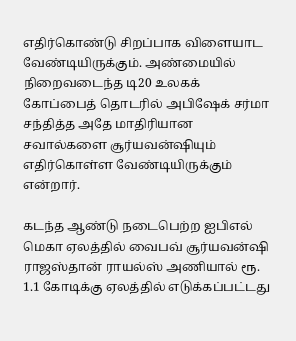எதிர்கொண்டு சிறப்பாக விளையாட வேண்டியிருக்கும். அண்மையில் நிறைவடைந்த டி20 உலகக் கோப்பைத் தொடரில் அபிஷேக் சர்மா சந்தித்த அதே மாதிரியான சவால்களை சூர்யவன்ஷியும் எதிர்கொள்ள வேண்டியிருக்கும் என்றார்.

கடந்த ஆண்டு நடைபெற்ற ஐபிஎல் மெகா ஏலத்தில் வைபவ் சூர்யவன்ஷி ராஜஸ்தான் ராயல்ஸ் அணியால் ரூ. 1.1 கோடிக்கு ஏலத்தில் எடுக்கப்பட்டது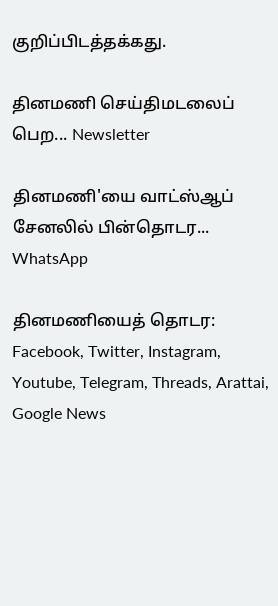குறிப்பிடத்தக்கது.

தினமணி செய்திமடலைப் பெற... Newsletter

தினமணி'யை வாட்ஸ்ஆப் சேனலில் பின்தொடர... WhatsApp

தினமணியைத் தொடர: Facebook, Twitter, Instagram, Youtube, Telegram, Threads, Arattai, Google News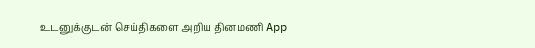உடனுக்குடன் செய்திகளை அறிய தினமணி App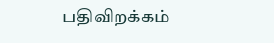பதிவிறக்கம்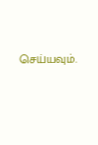செய்யவும்.